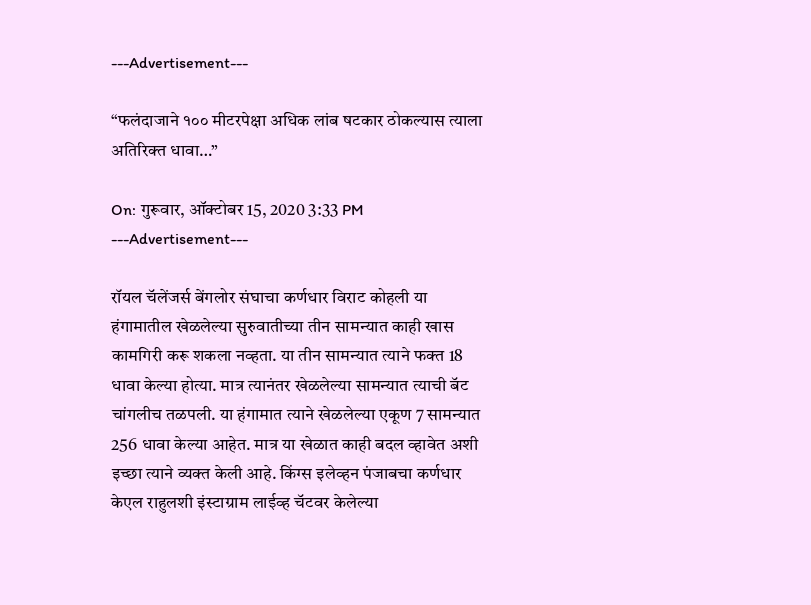---Advertisement---

“फलंदाजाने १०० मीटरपेक्षा अधिक लांब षटकार ठोकल्यास त्याला अतिरिक्त धावा…”

On: गुरूवार, ऑक्टोबर 15, 2020 3:33 PM
---Advertisement---

रॉयल चॅलेंजर्स बेंगलोर संघाचा कर्णधार विराट कोहली या हंगामातील खेळलेल्या सुरुवातीच्या तीन सामन्यात काही खास कामगिरी करू शकला नव्हता. या तीन सामन्यात त्याने फक्त 18 धावा केल्या होत्या. मात्र त्यानंतर खेळलेल्या सामन्यात त्याची बॅट चांगलीच तळपली. या हंगामात त्याने खेळलेल्या एकूण 7 सामन्यात 256 धावा केल्या आहेत. मात्र या खेळात काही बदल व्हावेत अशी इच्छा त्याने व्यक्त केली आहे. किंग्स इलेव्हन पंजाबचा कर्णधार केएल राहुलशी इंस्टाग्राम लाईव्ह चॅटवर केलेल्या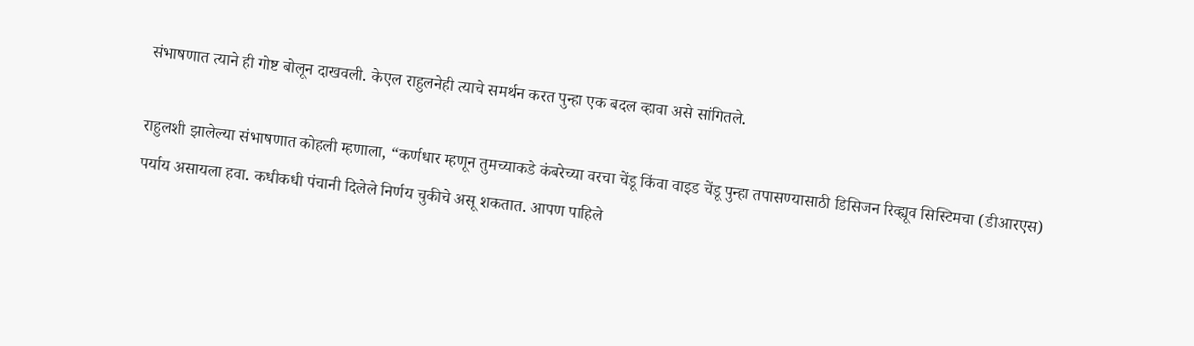संभाषणात त्याने ही गोष्ट बोलून दाखवली. केएल राहुलनेही त्याचे समर्थन करत पुन्हा एक बदल व्हावा असे सांगितले.

राहुलशी झालेल्या संभाषणात कोहली म्हणाला, “कर्णधार म्हणून तुमच्याकडे कंबरेच्या वरचा चेंडू किंवा वाइड चेंडू पुन्हा तपासण्यासाठी डिसिजन रिव्ह्यूव सिस्टिमचा (डीआरएस) पर्याय असायला हवा. कधीकधी पंचानी दिलेले निर्णय चुकीचे असू शकतात. आपण पाहिले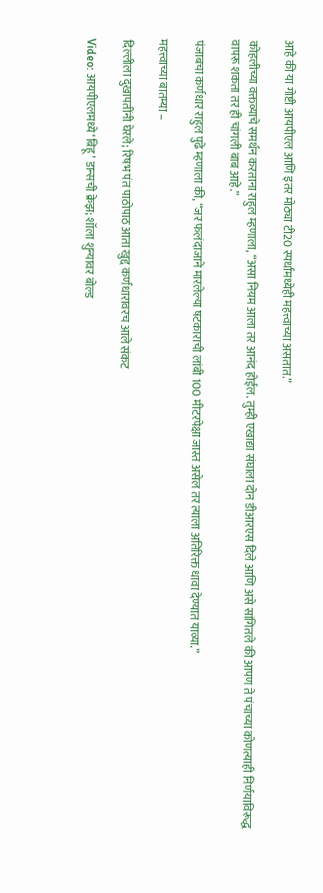आहे की या गोष्टी आयपीएल आणि इतर मोठ्या टी20 स्पर्धांमध्येही महत्त्वाच्या असतात.”

कोहलीच्या वक्तव्याचे समर्थन करताना राहुल म्हणाला, “असा नियम आला तर आनंद होईल. तुम्ही एखाद्या संघाला दोन डीआरएस दिले आणि असे सांगितले की आपण ते पंचाच्या कोणत्याही निर्णयाविरूद्ध वापरू शकता तर ही चांगली बाब आहे.”

पंजाबचा कर्णधार राहुल पुढे म्हणाला की, “जर फलंदाजाने मारलेल्या षटकाराची लांबी 100 मीटरपेक्षा जास्त असेल तर त्याला अतिरिक्त धावा देण्यात याव्या.”

महत्त्वाच्या बातम्या –

दिल्लीला दुखापतींनी घेरले; रिषभ पंत पाठोपाठ आता खुद्द कर्णधारावरच आले संकट

Video: आयपीएलमध्ये ‘बिहू’ डान्सची क्रेझ; शॉला शुन्यावर बोल्ड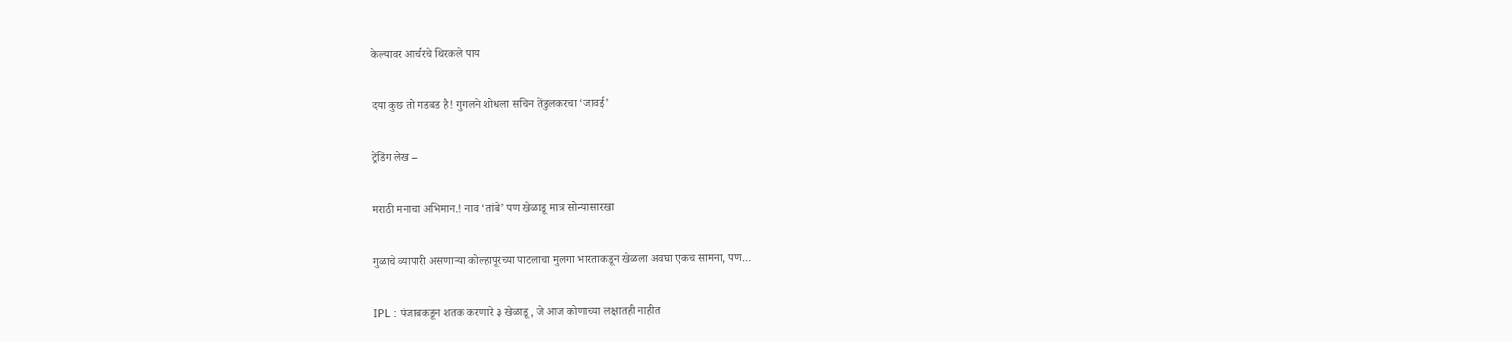केल्यावर आर्चरचे थिरकले पाय

दया कुछ तो गडबड है! गुगलने शोधला सचिन तेंडुलकरचा ‘जावई’

ट्रेंडिंग लेख –

मराठी मनाचा अभिमान.! नाव ‘तांबे’ पण खेळाडू मात्र सोन्यासारखा

गुळाचे व्यापारी असणाऱ्या कोल्हापूरच्या पाटलाचा मुलगा भारताकडून खेळला अवघा एकच सामना, पण…

IPL : पंजाबकडून शतक करणारे ३ खेळाडू, जे आज कोणाच्या लक्षातही नाहीत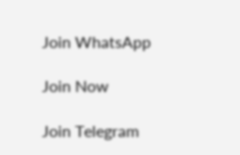Join WhatsApp

Join Now

Join Telegram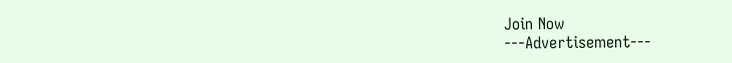Join Now
---Advertisement---